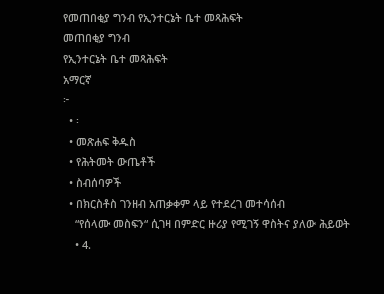የመጠበቂያ ግንብ የኢንተርኔት ቤተ መጻሕፍት
መጠበቂያ ግንብ
የኢንተርኔት ቤተ መጻሕፍት
አማርኛ
፦
  • ፡
  • መጽሐፍ ቅዱስ
  • የሕትመት ውጤቶች
  • ስብሰባዎች
  • በክርስቶስ ገንዘብ አጠቃቀም ላይ የተደረገ መተሳሰብ
    “የሰላሙ መስፍን“ ሲገዛ በምድር ዙሪያ የሚገኝ ዋስትና ያለው ሕይወት
    • 4.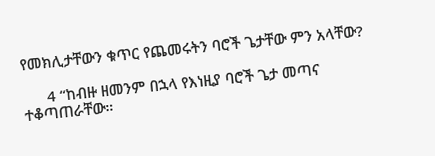የመክሊታቸውን ቁጥር የጨመሩትን ባሮች ጌታቸው ምን አላቸው?

      4 “ከብዙ ዘመንም በኋላ የእነዚያ ባሮች ጌታ መጣና ተቆጣጠራቸው።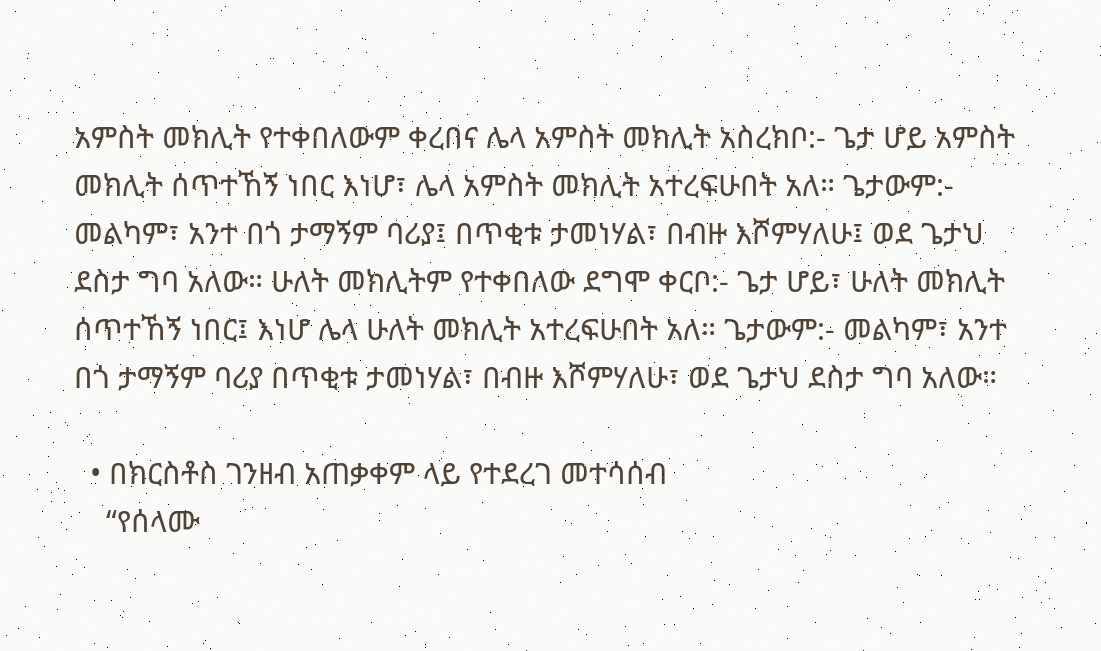አምስት መክሊት የተቀበለውም ቀረበና ሌላ አምስት መክሊት አስረክቦ:- ጌታ ሆይ አምስት መክሊት ሰጥተኸኝ ነበር እነሆ፣ ሌላ አምስት መክሊት አተረፍሁበት አለ። ጌታውም:- መልካም፣ አንተ በጎ ታማኝም ባሪያ፤ በጥቂቱ ታመነሃል፣ በብዙ እሾምሃለሁ፤ ወደ ጌታህ ደስታ ግባ አለው። ሁለት መክሊትም የተቀበለው ደግሞ ቀርቦ:- ጌታ ሆይ፣ ሁለት መክሊት ሰጥተኸኝ ነበር፤ እነሆ ሌላ ሁለት መክሊት አተረፍሁበት አለ። ጌታውም:- መልካም፣ አንተ በጎ ታማኝም ባሪያ በጥቂቱ ታመነሃል፣ በብዙ እሾምሃለሁ፣ ወደ ጌታህ ደስታ ግባ አለው።

  • በክርስቶስ ገንዘብ አጠቃቀም ላይ የተደረገ መተሳሰብ
    “የሰላሙ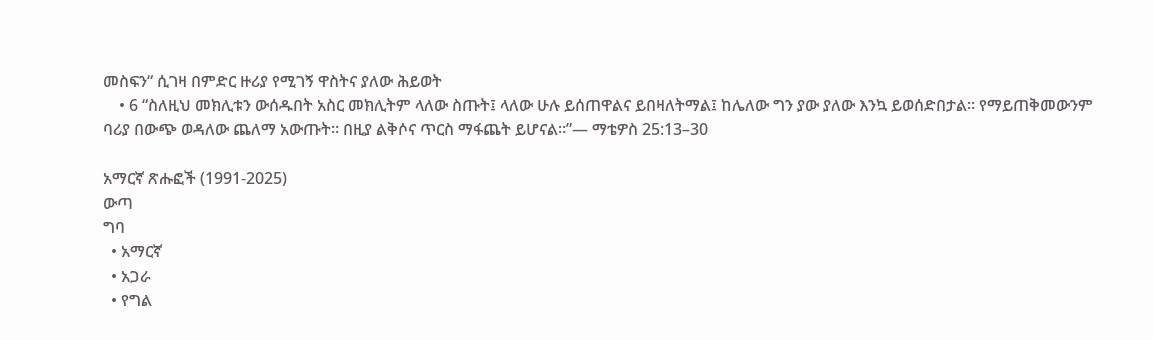መስፍን“ ሲገዛ በምድር ዙሪያ የሚገኝ ዋስትና ያለው ሕይወት
    • 6 “ስለዚህ መክሊቱን ውሰዱበት አስር መክሊትም ላለው ስጡት፤ ላለው ሁሉ ይሰጠዋልና ይበዛለትማል፤ ከሌለው ግን ያው ያለው እንኳ ይወሰድበታል። የማይጠቅመውንም ባሪያ በውጭ ወዳለው ጨለማ አውጡት። በዚያ ልቅሶና ጥርስ ማፋጨት ይሆናል።”— ማቴዎስ 25:13–30

አማርኛ ጽሑፎች (1991-2025)
ውጣ
ግባ
  • አማርኛ
  • አጋራ
  • የግል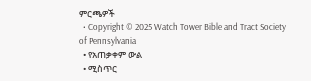ምርጫዎች
  • Copyright © 2025 Watch Tower Bible and Tract Society of Pennsylvania
  • የአጠቃቀም ውል
  • ሚስጥር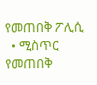የመጠበቅ ፖሊሲ
  • ሚስጥር የመጠበቅ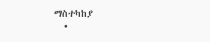ማስተካከያ
  •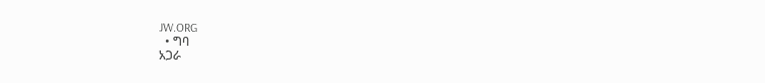JW.ORG
  • ግባ
አጋራ